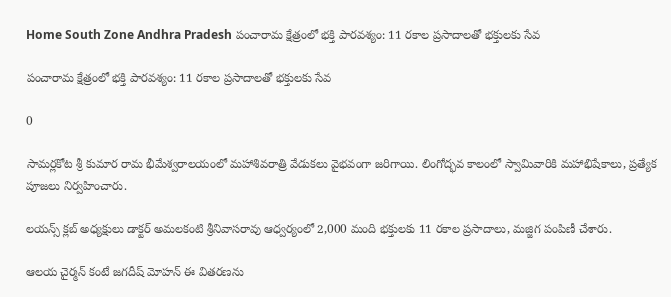Home South Zone Andhra Pradesh పంచారామ క్షేత్రంలో భక్తి పారవశ్యం: 11 రకాల ప్రసాదాలతో భక్తులకు సేవ

పంచారామ క్షేత్రంలో భక్తి పారవశ్యం: 11 రకాల ప్రసాదాలతో భక్తులకు సేవ

0

సామర్లకోట శ్రీ కుమార రామ భీమేశ్వరాలయంలో మహాశివరాత్రి వేడుకలు వైభవంగా జరిగాయి. లింగోద్భవ కాలంలో స్వామివారికి మహాభిషేకాలు, ప్రత్యేక పూజలు నిర్వహించారు.

లయన్స్ క్లబ్ అధ్యక్షులు డాక్టర్ అమలకంటి శ్రీనివాసరావు ఆధ్వర్యంలో 2,000 మంది భక్తులకు 11 రకాల ప్రసాదాలు, మజ్జిగ పంపిణీ చేశారు.

ఆలయ చైర్మన్ కంటే జగదీష్ మోహన్ ఈ వితరణను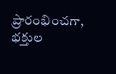ప్రారంభించగా, భక్తుల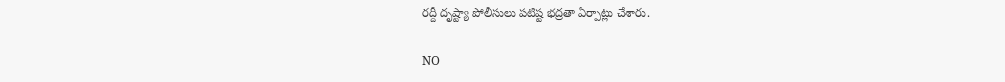రద్దీ దృష్ట్యా పోలీసులు పటిష్ట భద్రతా ఏర్పాట్లు చేశారు.

NO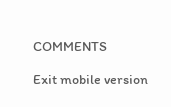COMMENTS

Exit mobile version